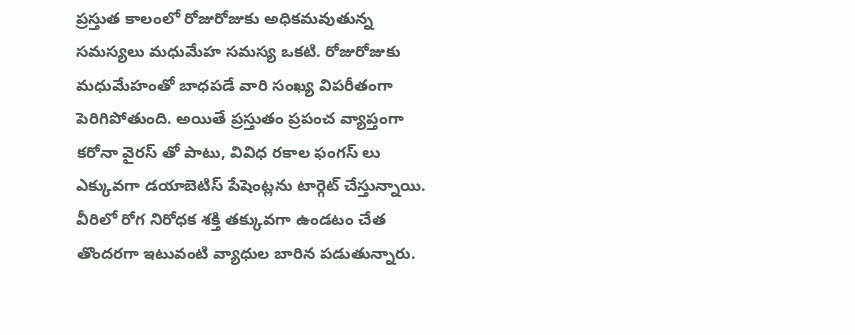ప్రస్తుత కాలంలో రోజురోజుకు అధికమవుతున్న సమస్యలు మధుమేహ సమస్య ఒకటి. రోజురోజుకు మధుమేహంతో బాధపడే వారి సంఖ్య విపరీతంగా పెరిగిపోతుంది. అయితే ప్రస్తుతం ప్రపంచ వ్యాప్తంగా కరోనా వైరస్ తో పాటు, వివిధ రకాల ఫంగస్ లు ఎక్కువగా డయాబెటిస్ పేషెంట్లను టార్గెట్ చేస్తున్నాయి. వీరిలో రోగ నిరోధక శక్తి తక్కువగా ఉండటం చేత తొందరగా ఇటువంటి వ్యాధుల బారిన పడుతున్నారు.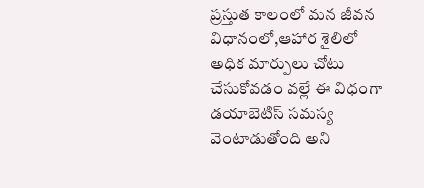ప్రస్తుత కాలంలో మన జీవన విధానంలో,ఆహార శైలిలో అధిక మార్పులు చోటు చేసుకోవడం వల్లే ఈ విధంగా డయాబెటిస్ సమస్య వెంటాడుతోంది అని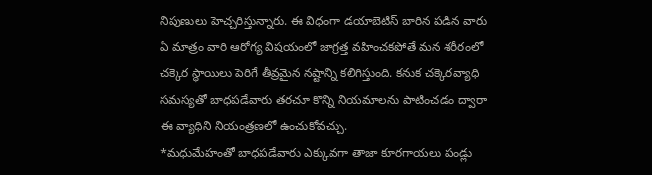నిపుణులు హెచ్చరిస్తున్నారు. ఈ విధంగా డయాబెటిస్ బారిన పడిన వారు ఏ మాత్రం వారి ఆరోగ్య విషయంలో జాగ్రత్త వహించకపోతే మన శరీరంలో చక్కెర స్థాయిలు పెరిగే తీవ్రమైన నష్టాన్ని కలిగిస్తుంది. కనుక చక్కెరవ్యాధి సమస్యతో బాధపడేవారు తరచూ కొన్ని నియమాలను పాటించడం ద్వారా ఈ వ్యాధిని నియంత్రణలో ఉంచుకోవచ్చు.
*మధుమేహంతో బాధపడేవారు ఎక్కువగా తాజా కూరగాయలు పండ్లు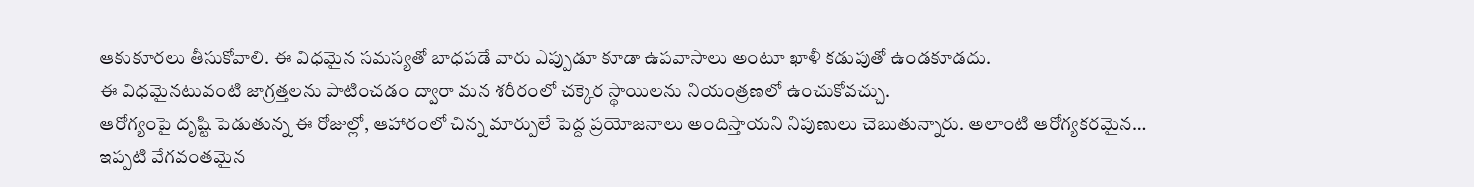ఆకుకూరలు తీసుకోవాలి. ఈ విధమైన సమస్యతో బాధపడే వారు ఎప్పుడూ కూడా ఉపవాసాలు అంటూ ఖాళీ కడుపుతో ఉండకూడదు.
ఈ విధమైనటువంటి జాగ్రత్తలను పాటించడం ద్వారా మన శరీరంలో చక్కెర స్థాయిలను నియంత్రణలో ఉంచుకోవచ్చు.
ఆరోగ్యంపై దృష్టి పెడుతున్న ఈ రోజుల్లో, ఆహారంలో చిన్న మార్పులే పెద్ద ప్రయోజనాలు అందిస్తాయని నిపుణులు చెబుతున్నారు. అలాంటి ఆరోగ్యకరమైన…
ఇప్పటి వేగవంతమైన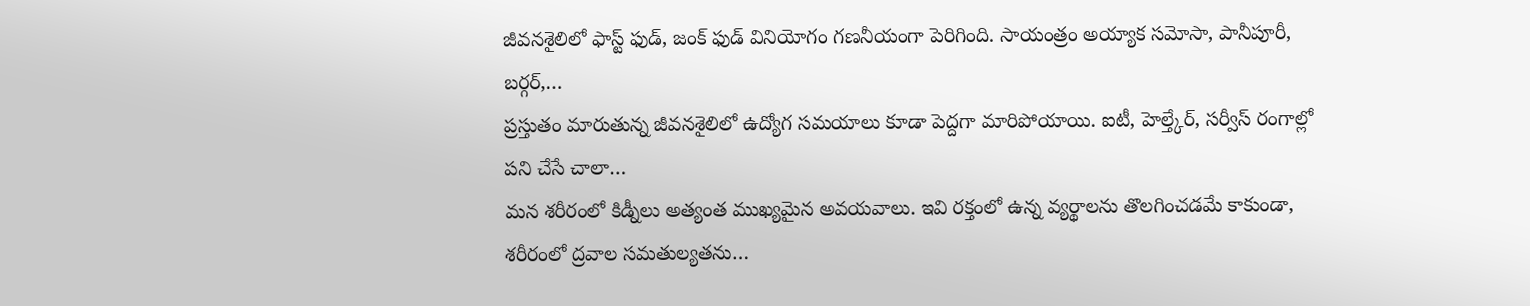జీవనశైలిలో ఫాస్ట్ ఫుడ్, జంక్ ఫుడ్ వినియోగం గణనీయంగా పెరిగింది. సాయంత్రం అయ్యాక సమోసా, పానీపూరీ, బర్గర్,…
ప్రస్తుతం మారుతున్న జీవనశైలిలో ఉద్యోగ సమయాలు కూడా పెద్దగా మారిపోయాయి. ఐటీ, హెల్త్కేర్, సర్వీస్ రంగాల్లో పని చేసే చాలా…
మన శరీరంలో కిడ్నీలు అత్యంత ముఖ్యమైన అవయవాలు. ఇవి రక్తంలో ఉన్న వ్యర్థాలను తొలగించడమే కాకుండా, శరీరంలో ద్రవాల సమతుల్యతను…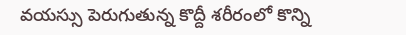వయస్సు పెరుగుతున్న కొద్దీ శరీరంలో కొన్ని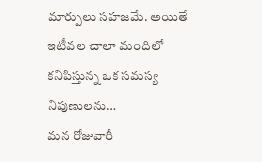మార్పులు సహజమే. అయితే ఇటీవల చాలా మందిలో కనిపిస్తున్న ఒక సమస్య నిపుణులను…
మన రోజువారీ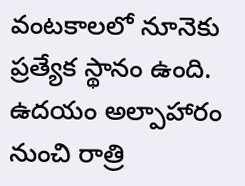వంటకాలలో నూనెకు ప్రత్యేక స్థానం ఉంది. ఉదయం అల్పాహారం నుంచి రాత్రి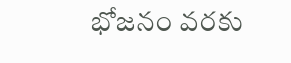భోజనం వరకు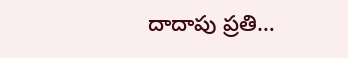దాదాపు ప్రతి…